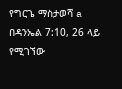የግርጌ ማስታወሻ a በዳንኤል 7:10, 26 ላይ የሚገኘው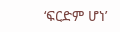‘ፍርድም ሆነ’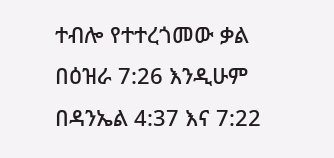ተብሎ የተተረጎመው ቃል በዕዝራ 7:26 እንዲሁም በዳንኤል 4:37 እና 7:22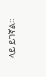ላይ ይገኛል።